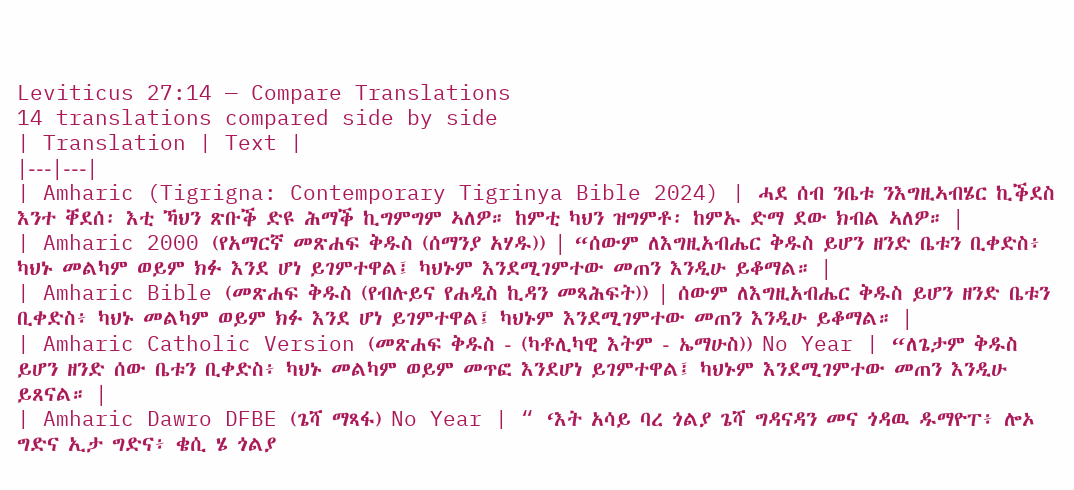Leviticus 27:14 — Compare Translations
14 translations compared side by side
| Translation | Text |
|---|---|
| Amharic (Tigrigna: Contemporary Tigrinya Bible 2024) | ሓደ ሰብ ንቤቱ ንእግዚኣብሄር ኪቕደስ እንተ ቐደሰ፡ እቲ ኻህን ጽቡቕ ድዩ ሕማቕ ኪግምግም ኣለዎ። ከምቲ ካህን ዝግምቶ፡ ከምኡ ድማ ደው ክብል ኣለዎ። |
| Amharic 2000 (የአማርኛ መጽሐፍ ቅዱስ (ሰማንያ አሃዱ)) | “ሰውም ለእግዚአብሔር ቅዱስ ይሆን ዘንድ ቤቱን ቢቀድስ፥ ካህኑ መልካም ወይም ክፉ እንደ ሆነ ይገምተዋል፤ ካህኑም እንደሚገምተው መጠን እንዲሁ ይቆማል። |
| Amharic Bible (መጽሐፍ ቅዱስ (የብሉይና የሐዲስ ኪዳን መጻሕፍት)) | ሰውም ለእግዚአብሔር ቅዱስ ይሆን ዘንድ ቤቱን ቢቀድስ፥ ካህኑ መልካም ወይም ክፉ እንደ ሆነ ይገምተዋል፤ ካህኑም እንደሚገምተው መጠን እንዲሁ ይቆማል። |
| Amharic Catholic Version (መጽሐፍ ቅዱስ - (ካቶሊካዊ እትም - ኤማሁስ)) No Year | “ለጌታም ቅዱስ ይሆን ዘንድ ሰው ቤቱን ቢቀድስ፥ ካህኑ መልካም ወይም መጥፎ እንደሆነ ይገምተዋል፤ ካህኑም እንደሚገምተው መጠን እንዲሁ ይጸናል። |
| Amharic Dawro DFBE (ጌሻ ማጻፋ) No Year | “ ‘እት አሳይ ባረ ጎልያ ጌሻ ግዳናዳን መና ጎዳዉ ዱማዮፐ፥ ሎኦ ግድና ኢታ ግድና፥ ቄሲ ሄ ጎልያ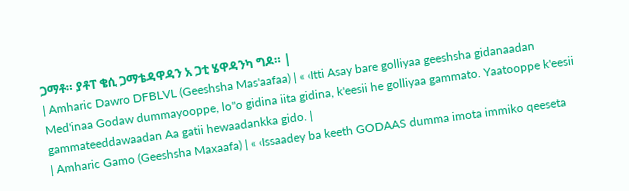ጋማቶ። ያቶፐ ቄሲ ጋማቴዳዋዳን አ ጋቲ ሄዋዳንካ ግዶ። |
| Amharic Dawro DFBLVL (Geeshsha Mas'aafaa) | « ‹Itti Asay bare golliyaa geeshsha gidanaadan Med'inaa Godaw dummayooppe, lo"o gidina iita gidina, k'eesii he golliyaa gammato. Yaatooppe k'eesii gammateeddawaadan Aa gatii hewaadankka gido. |
| Amharic Gamo (Geeshsha Maxaafa) | « ‹Issaadey ba keeth GODAAS dumma imota immiko qeeseta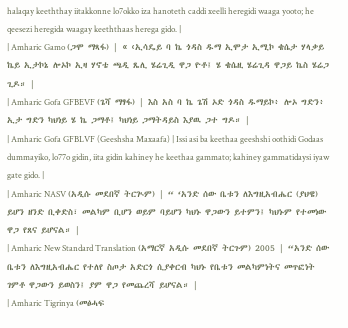halaqay keeththay iitakkonne lo7okko iza hanoteth caddi xeelli heregidi waaga yooto; he qeesezi heregida waagay keeththaas herega gido. |
| Amharic Gamo (ጋሞ ማጻፋ) | « ‹ኢሳዴይ ባ ኬ ጎዳስ ዱማ ኢሞታ ኢሚኮ ቄሴታ ሃላቃይ ኬይ ኢታኮኔ ሎኦኮ ኢዛ ሃኖቴ ጫዲ ጼሊ ሄሬጊዲ ዋጋ ዮቶ፤ ሄ ቄሴዚ ሄሬጊዳ ዋጋይ ኬስ ሄሬጋ ጊዶ። |
| Amharic Gofa GFBEVF (ጌሻ ማፃፋ) | እስ አስ ባ ኬ ጌሽ ኦድ ጎዳስ ዱማይኮ፥ ሎኦ ግድን፥ ኢታ ግድን ካህነይ ሄ ኬ ጋማቶ፤ ካህነይ ጋማትዳይስ እያዉ ጋተ ግዶ። |
| Amharic Gofa GFBLVF (Geeshsha Maxaafa) | Issi asi ba keethaa geeshshi oothidi Godaas dummayiko, lo77o gidin, iita gidin kahiney he keethaa gammato; kahiney gammatidaysi iyaw gate gido. |
| Amharic NASV (አዲሱ መደበኛ ትርጒም) | “ ‘አንድ ሰው ቤቱን ለእግዚአብሔር (ያህዌ) ይሆን ዘንድ ቢቀድስ፣ መልካም ቢሆን ወይም ባይሆን ካህኑ ዋጋውን ይተምን፤ ካህኑም የተመነው ዋጋ የጸና ይሆናል። |
| Amharic New Standard Translation (አማርኛ አዲሱ መደበኛ ትርጉም) 2005 | “አንድ ሰው ቤቱን ለእግዚአብሔር የተለየ ስጦታ አድርጎ ሲያቀርብ ካህኑ የቤቱን መልካምነትና መጥፎነት ገምቶ ዋጋውን ይወስን፤ ያም ዋጋ የመጨረሻ ይሆናል። |
| Amharic Tigrinya (መፅሓፍ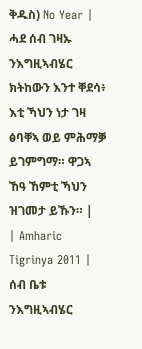ቅዱስ) No Year | ሓደ ሰብ ገዛኡ ንእግዚኣብሄር ክትከውን እንተ ቐደሳ፥ እቲ ኻህን ነታ ገዛ ፅባቐኣ ወይ ምሕማቓ ይገምግማ። ዋጋኣ ኸዓ ኸምቲ ኻህን ዝገመታ ይኹን። |
| Amharic Tigrinya 2011 | ሰብ ቤቱ ንእግዚኣብሄር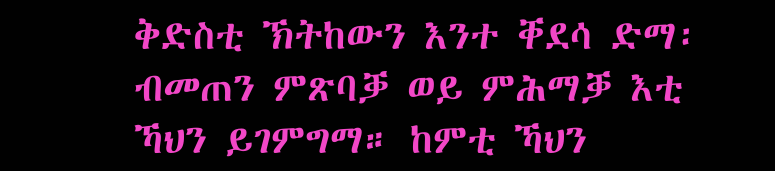ቅድስቲ ኽትከውን እንተ ቐደሳ ድማ፡ ብመጠን ምጽባቓ ወይ ምሕማቓ እቲ ኻህን ይገምግማ። ከምቲ ኻህን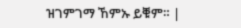ዝገምገማ ኸምኡ ይቑም። |